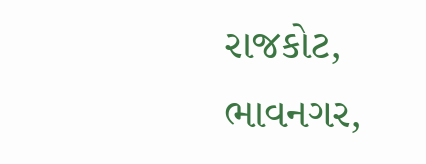રાજકોટ, ભાવનગર,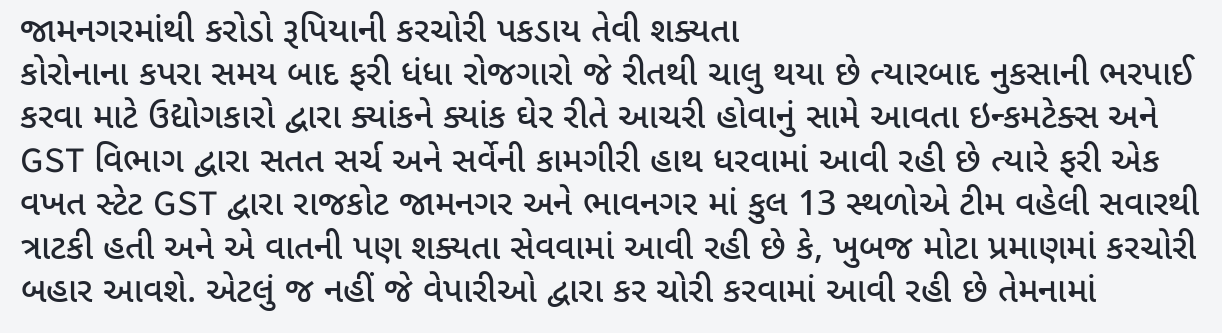જામનગરમાંથી કરોડો રૂપિયાની કરચોરી પકડાય તેવી શક્યતા
કોરોનાના કપરા સમય બાદ ફરી ધંધા રોજગારો જે રીતથી ચાલુ થયા છે ત્યારબાદ નુકસાની ભરપાઈ કરવા માટે ઉદ્યોગકારો દ્વારા ક્યાંકને ક્યાંક ઘેર રીતે આચરી હોવાનું સામે આવતા ઇન્કમટેક્સ અને GST વિભાગ દ્વારા સતત સર્ચ અને સર્વેની કામગીરી હાથ ધરવામાં આવી રહી છે ત્યારે ફરી એક વખત સ્ટેટ GST દ્વારા રાજકોટ જામનગર અને ભાવનગર માં કુલ 13 સ્થળોએ ટીમ વહેલી સવારથી ત્રાટકી હતી અને એ વાતની પણ શક્યતા સેવવામાં આવી રહી છે કે, ખુબજ મોટા પ્રમાણમાં કરચોરી બહાર આવશે. એટલું જ નહીં જે વેપારીઓ દ્વારા કર ચોરી કરવામાં આવી રહી છે તેમનામાં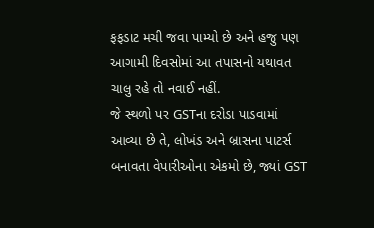ફફડાટ મચી જવા પામ્યો છે અને હજુ પણ આગામી દિવસોમાં આ તપાસનો યથાવત ચાલુ રહે તો નવાઈ નહીં.
જે સ્થળો પર GSTના દરોડા પાડવામાં આવ્યા છે તે, લોખંડ અને બ્રાસના પાટર્સ બનાવતા વેપારીઓના એકમો છે, જ્યાં GST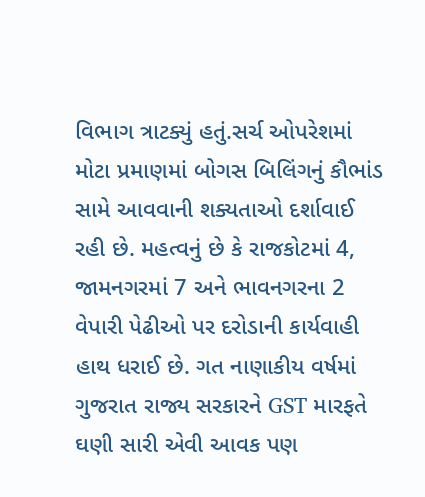વિભાગ ત્રાટક્યું હતું.સર્ચ ઓપરેશમાં મોટા પ્રમાણમાં બોગસ બિલિંગનું કૌભાંડ સામે આવવાની શક્યતાઓ દર્શાવાઈ રહી છે. મહત્વનું છે કે રાજકોટમાં 4, જામનગરમાં 7 અને ભાવનગરના 2 વેપારી પેઢીઓ પર દરોડાની કાર્યવાહી હાથ ધરાઈ છે. ગત નાણાકીય વર્ષમાં ગુજરાત રાજ્ય સરકારને GST મારફતે ઘણી સારી એવી આવક પણ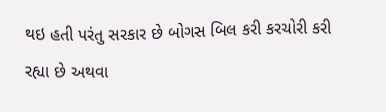થઇ હતી પરંતુ સરકાર છે બોગસ બિલ કરી કરચોરી કરી રહ્યા છે અથવા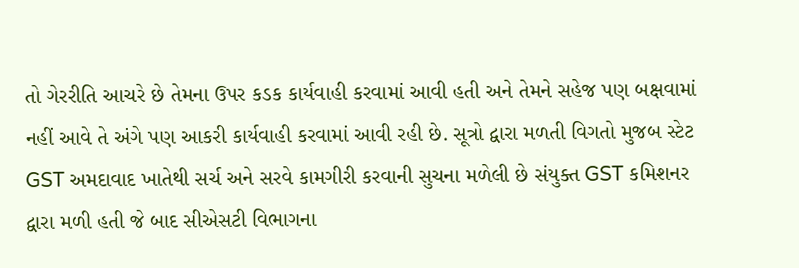તો ગેરરીતિ આચરે છે તેમના ઉપર કડક કાર્યવાહી કરવામાં આવી હતી અને તેમને સહેજ પણ બક્ષવામાં નહીં આવે તે અંગે પણ આકરી કાર્યવાહી કરવામાં આવી રહી છે. સૂત્રો દ્વારા મળતી વિગતો મુજબ સ્ટેટ GST અમદાવાદ ખાતેથી સર્ચ અને સરવે કામગીરી કરવાની સુચના મળેલી છે સંયુક્ત GST કમિશનર દ્વારા મળી હતી જે બાદ સીએસટી વિભાગના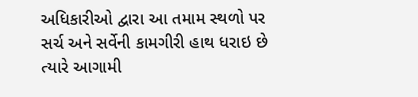અધિકારીઓ દ્વારા આ તમામ સ્થળો પર સર્ચ અને સર્વેની કામગીરી હાથ ધરાઇ છે ત્યારે આગામી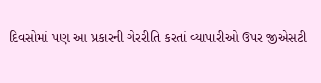દિવસોમાં પણ આ પ્રકારની ગેરરીતિ કરતાં વ્યાપારીઓ ઉપર જીએસટી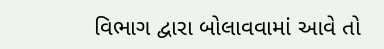વિભાગ દ્વારા બોલાવવામાં આવે તો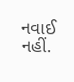નવાઈ નહીં.